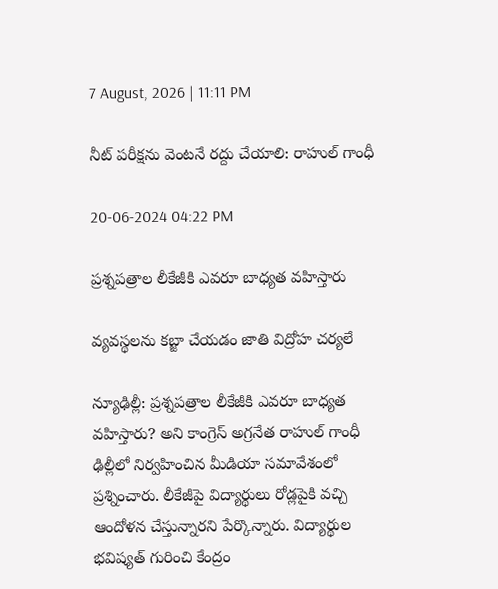7 August, 2026 | 11:11 PM

నీట్ పరీక్షను వెంటనే రద్దు చేయాలి: రాహుల్ గాంధీ

20-06-2024 04:22 PM

ప్రశ్నపత్రాల లీకేజీకి ఎవరూ బాధ్యత వహిస్తారు

వ్యవస్థలను కబ్జా చేయడం జాతి విద్రోహ చర్యలే

న్యూఢిల్లీ: ప్రశ్నపత్రాల లీకేజీకి ఎవరూ బాధ్యత వహిస్తారు? అని కాంగ్రెస్ అగ్రనేత రాహుల్ గాంధీ ఢిల్లీలో నిర్వహించిన మీడియా సమావేశంలో ప్రశ్నించారు. లీకేజీపై విద్యార్థులు రోడ్లపైకి వచ్చి ఆందోళన చేస్తున్నారని పేర్కొన్నారు. విద్యార్థుల భవిష్యత్ గురించి కేంద్రం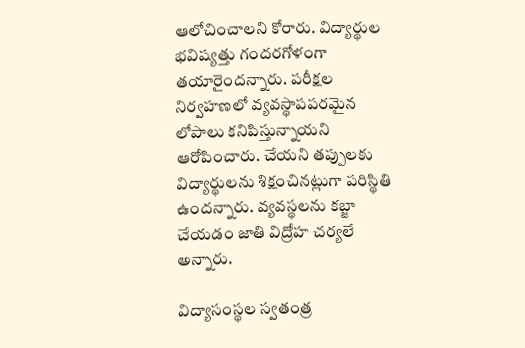ఆలోచించాలని కోరారు. విద్యార్థుల భవిష్యత్తు గందరగోళంగా తయారైందన్నారు. పరీక్షల నిర్వహణలో వ్యవస్థాపపరమైన లోపాలు కనిపిస్తున్నాయని ఆరోపించారు. చేయని తప్పులకు విద్యార్థులను శిక్షంచినట్లుగా పరిస్థితి ఉందన్నారు. వ్యవస్థలను కబ్జా చేయడం జాతి విద్రోహ చర్యలే అన్నారు.

విద్యాసంస్థల స్వతంత్ర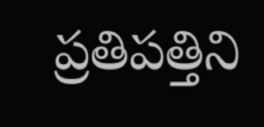ప్రతిపత్తిని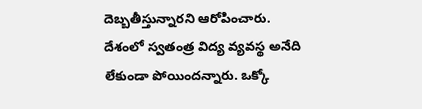దెబ్బతీస్తున్నారని ఆరోపించారు. దేశంలో స్వతంత్ర విద్య వ్యవస్థ అనేది లేకుండా పోయిందన్నారు. ఒక్కో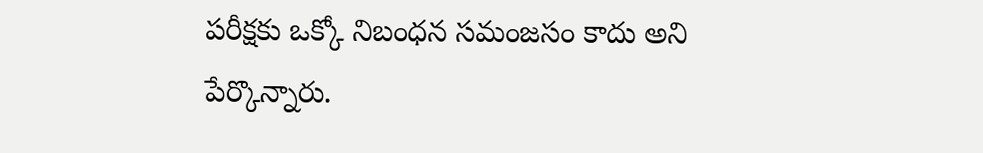పరీక్షకు ఒక్కో నిబంధన సమంజసం కాదు అని పేర్కొన్నారు.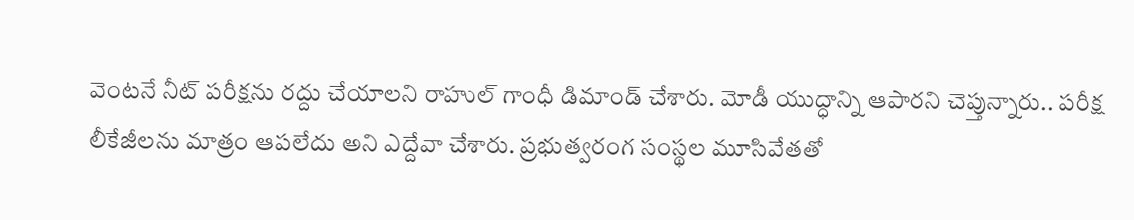వెంటనే నీట్ పరీక్షను రద్దు చేయాలని రాహుల్ గాంధీ డిమాండ్ చేశారు. మోడీ యుద్ధాన్ని ఆపారని చెప్తున్నారు.. పరీక్ష లీకేజీలను మాత్రం ఆపలేదు అని ఎద్దేవా చేశారు. ప్రభుత్వరంగ సంస్థల మూసివేతతో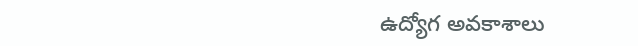ఉద్యోగ అవకాశాలు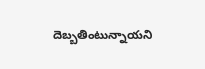దెబ్బతింటున్నాయని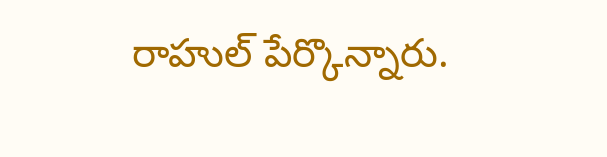రాహుల్ పేర్కొన్నారు.